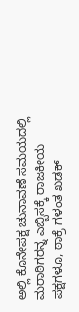ಅಲ್ಲಿ ಕೊನೇಪಕ್ಷ ಚುನಾವಣೆ ಸಮಯದಲ್ಲಿ ಮರಾಠಿಗರನ್ನ ಎಬ್ಬಿಸಕ್ಕೆ ರಾಜಕೀಯ ಪಕ್ಷಗಳೂ, ಠಾಕ್ರೆ ಗಳಂತ ಖಡಕ್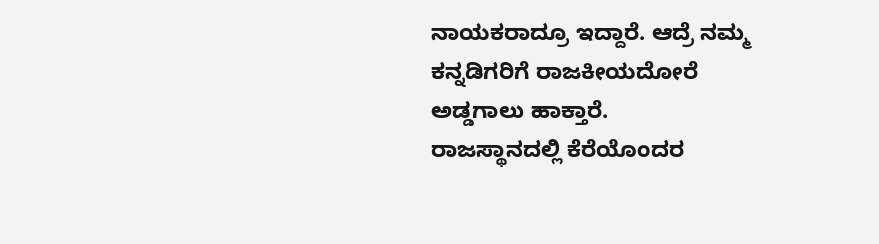ನಾಯಕರಾದ್ರೂ ಇದ್ದಾರೆ. ಆದ್ರೆ ನಮ್ಮ ಕನ್ನಡಿಗರಿಗೆ ರಾಜಕೀಯದೋರೆ ಅಡ್ಡಗಾಲು ಹಾಕ್ತಾರೆ.
ರಾಜಸ್ಥಾನದಲ್ಲಿ ಕೆರೆಯೊಂದರ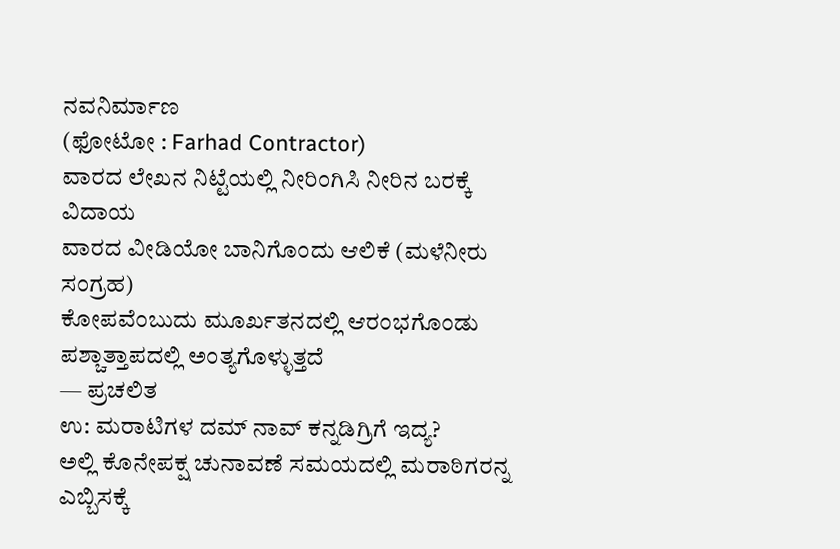ನವನಿರ್ಮಾಣ
(ಫೋಟೋ : Farhad Contractor)
ವಾರದ ಲೇಖನ ನಿಟ್ಟೆಯಲ್ಲಿ ನೀರಿಂಗಿಸಿ ನೀರಿನ ಬರಕ್ಕೆ ವಿದಾಯ
ವಾರದ ವೀಡಿಯೋ ಬಾನಿಗೊಂದು ಆಲಿಕೆ (ಮಳೆನೀರು ಸಂಗ್ರಹ)
ಕೋಪವೆಂಬುದು ಮೂರ್ಖತನದಲ್ಲಿ ಆರಂಭಗೊಂಡು ಪಶ್ಚಾತ್ತಾಪದಲ್ಲಿ ಅಂತ್ಯಗೊಳ್ಳುತ್ತದೆ
— ಪ್ರಚಲಿತ
ಉ: ಮರಾಟಿಗಳ ದಮ್ ನಾವ್ ಕನ್ನಡಿಗ್ರಿಗೆ ಇದ್ಯ?
ಅಲ್ಲಿ ಕೊನೇಪಕ್ಷ ಚುನಾವಣೆ ಸಮಯದಲ್ಲಿ ಮರಾಠಿಗರನ್ನ ಎಬ್ಬಿಸಕ್ಕೆ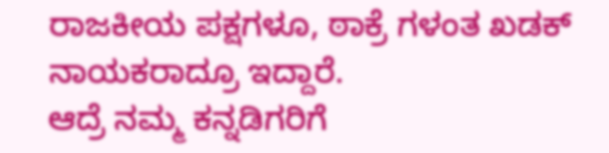ರಾಜಕೀಯ ಪಕ್ಷಗಳೂ, ಠಾಕ್ರೆ ಗಳಂತ ಖಡಕ್ ನಾಯಕರಾದ್ರೂ ಇದ್ದಾರೆ.
ಆದ್ರೆ ನಮ್ಮ ಕನ್ನಡಿಗರಿಗೆ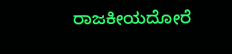ರಾಜಕೀಯದೋರೆ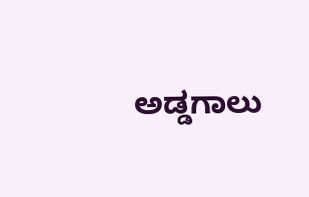ಅಡ್ಡಗಾಲು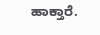ಹಾಕ್ತಾರೆ.